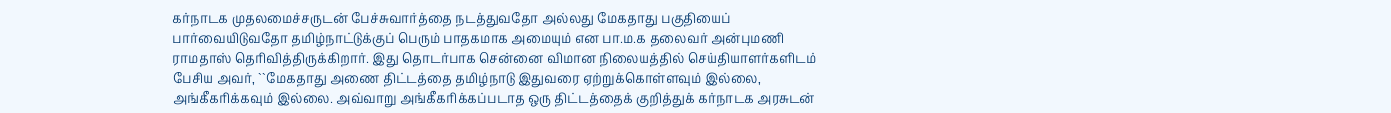கர்நாடக முதலமைச்சருடன் பேச்சுவார்த்தை நடத்துவதோ அல்லது மேகதாது பகுதியைப் பார்வையிடுவதோ தமிழ்நாட்டுக்குப் பெரும் பாதகமாக அமையும் என பா.ம.க தலைவர் அன்புமணி ராமதாஸ் தெரிவித்திருக்கிறார். இது தொடர்பாக சென்னை விமான நிலையத்தில் செய்தியாளர்களிடம் பேசிய அவர், ``மேகதாது அணை திட்டத்தை தமிழ்நாடு இதுவரை ஏற்றுக்கொள்ளவும் இல்லை, அங்கீகரிக்கவும் இல்லை. அவ்வாறு அங்கீகரிக்கப்படாத ஒரு திட்டத்தைக் குறித்துக் கர்நாடக அரசுடன்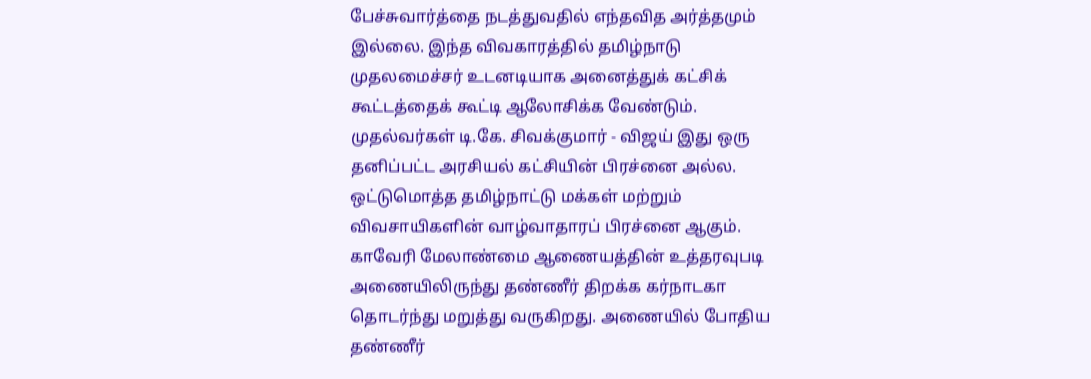பேச்சுவார்த்தை நடத்துவதில் எந்தவித அர்த்தமும் இல்லை. இந்த விவகாரத்தில் தமிழ்நாடு முதலமைச்சர் உடனடியாக அனைத்துக் கட்சிக் கூட்டத்தைக் கூட்டி ஆலோசிக்க வேண்டும். முதல்வர்கள் டி.கே. சிவக்குமார் - விஜய் இது ஒரு தனிப்பட்ட அரசியல் கட்சியின் பிரச்னை அல்ல. ஒட்டுமொத்த தமிழ்நாட்டு மக்கள் மற்றும் விவசாயிகளின் வாழ்வாதாரப் பிரச்னை ஆகும். காவேரி மேலாண்மை ஆணையத்தின் உத்தரவுபடி அணையிலிருந்து தண்ணீர் திறக்க கர்நாடகா தொடர்ந்து மறுத்து வருகிறது. அணையில் போதிய தண்ணீர்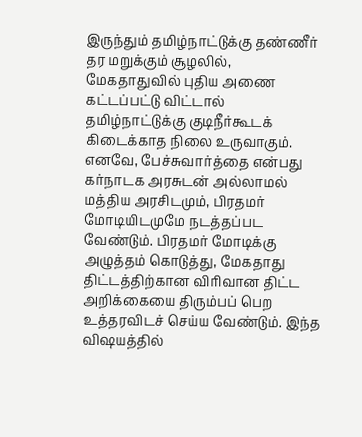இருந்தும் தமிழ்நாட்டுக்கு தண்ணீர் தர மறுக்கும் சூழலில், மேகதாதுவில் புதிய அணை கட்டப்பட்டு விட்டால் தமிழ்நாட்டுக்கு குடிநீர்கூடக் கிடைக்காத நிலை உருவாகும். எனவே, பேச்சுவார்த்தை என்பது கர்நாடக அரசுடன் அல்லாமல் மத்திய அரசிடமும், பிரதமர் மோடியிடமுமே நடத்தப்பட வேண்டும். பிரதமர் மோடிக்கு அழுத்தம் கொடுத்து, மேகதாது திட்டத்திற்கான விரிவான திட்ட அறிக்கையை திரும்பப் பெற உத்தரவிடச் செய்ய வேண்டும். இந்த விஷயத்தில்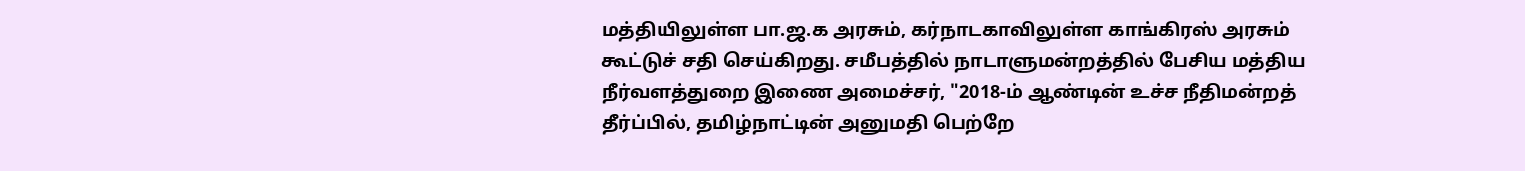மத்தியிலுள்ள பா.ஜ.க அரசும், கர்நாடகாவிலுள்ள காங்கிரஸ் அரசும் கூட்டுச் சதி செய்கிறது. சமீபத்தில் நாடாளுமன்றத்தில் பேசிய மத்திய நீர்வளத்துறை இணை அமைச்சர், "2018-ம் ஆண்டின் உச்ச நீதிமன்றத் தீர்ப்பில், தமிழ்நாட்டின் அனுமதி பெற்றே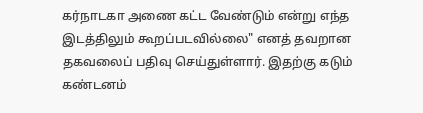கர்நாடகா அணை கட்ட வேண்டும் என்று எந்த இடத்திலும் கூறப்படவில்லை" எனத் தவறான தகவலைப் பதிவு செய்துள்ளார். இதற்கு கடும் கண்டனம்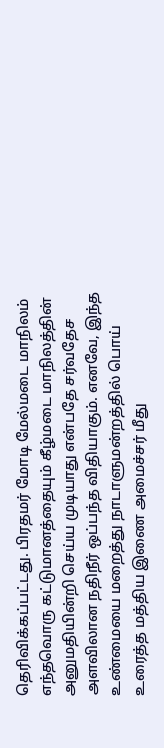தெரிவிக்கப்பட்டது. பிரதமர் மோடி மேல்மடை மாநிலம் எந்தவொரு கட்டுமானத்தையும் கீழ்மடை மாநிலத்தின் அனுமதியின்றி செய்ய முடியாது என்பதே சர்வதேச அளவிலான நதிநீர் ஒப்பந்த விதியாகும். எனவே, இந்த உண்மையை மறைத்து நாடாளுமன்றத்தில் பொய் உரைத்த மத்திய இணை அமைச்சர் மீது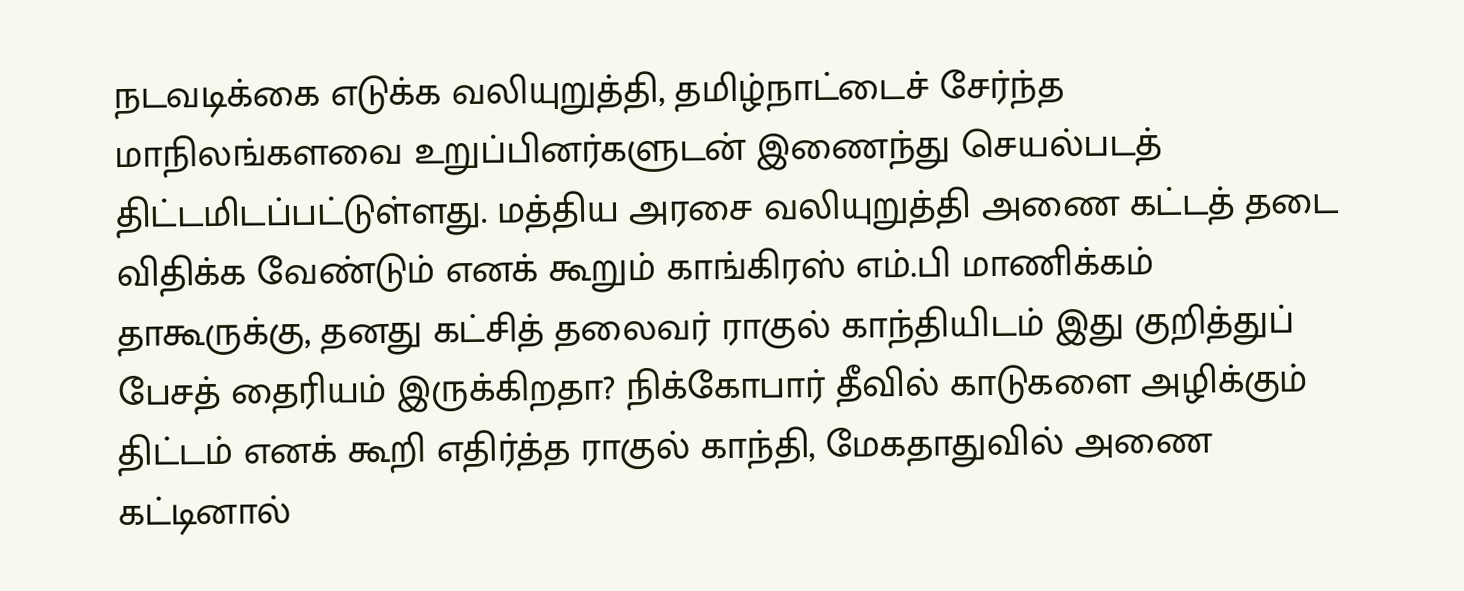நடவடிக்கை எடுக்க வலியுறுத்தி, தமிழ்நாட்டைச் சேர்ந்த மாநிலங்களவை உறுப்பினர்களுடன் இணைந்து செயல்படத் திட்டமிடப்பட்டுள்ளது. மத்திய அரசை வலியுறுத்தி அணை கட்டத் தடை விதிக்க வேண்டும் எனக் கூறும் காங்கிரஸ் எம்.பி மாணிக்கம் தாகூருக்கு, தனது கட்சித் தலைவர் ராகுல் காந்தியிடம் இது குறித்துப் பேசத் தைரியம் இருக்கிறதா? நிக்கோபார் தீவில் காடுகளை அழிக்கும் திட்டம் எனக் கூறி எதிர்த்த ராகுல் காந்தி, மேகதாதுவில் அணை கட்டினால்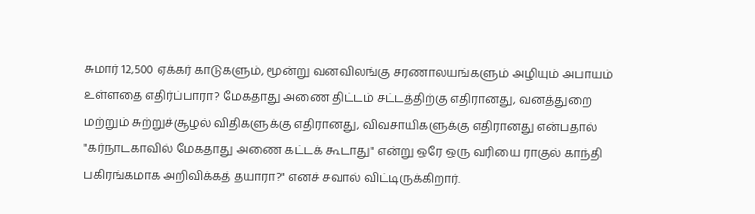சுமார் 12,500 ஏக்கர் காடுகளும், மூன்று வனவிலங்கு சரணாலயங்களும் அழியும் அபாயம் உள்ளதை எதிர்ப்பாரா? மேகதாது அணை திட்டம் சட்டத்திற்கு எதிரானது, வனத்துறை மற்றும் சுற்றுச்சூழல் விதிகளுக்கு எதிரானது, விவசாயிகளுக்கு எதிரானது என்பதால் "கர்நாடகாவில் மேகதாது அணை கட்டக் கூடாது" என்று ஒரே ஒரு வரியை ராகுல் காந்தி பகிரங்கமாக அறிவிக்கத் தயாரா?" எனச் சவால் விட்டிருக்கிறார்.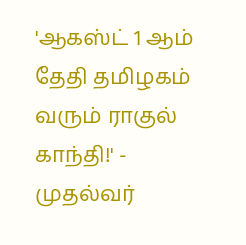'ஆகஸ்ட் 1 ஆம் தேதி தமிழகம் வரும் ராகுல் காந்தி!' - முதல்வர்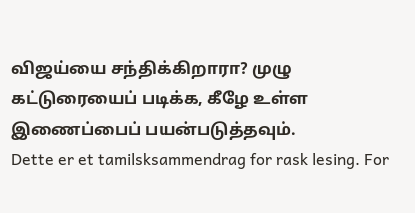விஜய்யை சந்திக்கிறாரா? முழு கட்டுரையைப் படிக்க, கீழே உள்ள இணைப்பைப் பயன்படுத்தவும்.
Dette er et tamilsksammendrag for rask lesing. For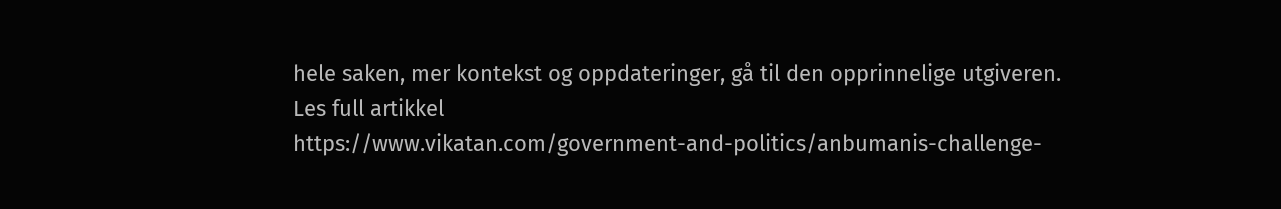hele saken, mer kontekst og oppdateringer, gå til den opprinnelige utgiveren.
Les full artikkel
https://www.vikatan.com/government-and-politics/anbumanis-challenge-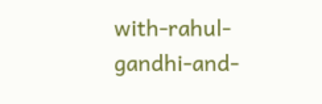with-rahul-gandhi-and-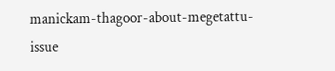manickam-thagoor-about-megetattu-issue